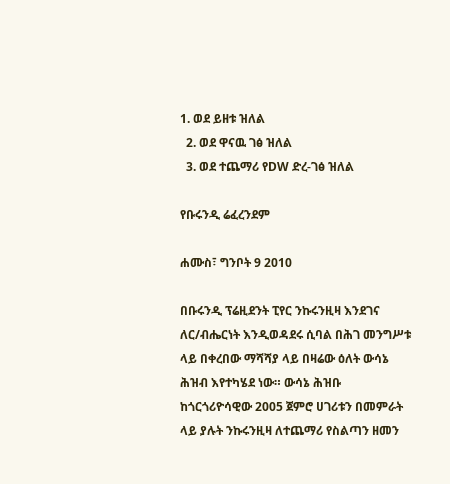1. ወደ ይዘቱ ዝለል
  2. ወደ ዋናዉ ገፅ ዝለል
  3. ወደ ተጨማሪ የDW ድረ-ገፅ ዝለል

የቡሩንዲ ሬፈረንደም

ሐሙስ፣ ግንቦት 9 2010

በቡሩንዲ ፕሬዚደንት ፒየር ንኩሩንዚዛ እንደገና ለር/ብሔርነት እንዲወዳደሩ ሲባል በሕገ መንግሥቱ ላይ በቀረበው ማሻሻያ ላይ በዛሬው ዕለት ውሳኔ ሕዝብ እየተካሄደ ነው። ውሳኔ ሕዝቡ ከጎርጎሪዮሳዊው 2005 ጀምሮ ሀገሪቱን በመምራት ላይ ያሉት ንኩሩንዚዛ ለተጨማሪ የስልጣን ዘመን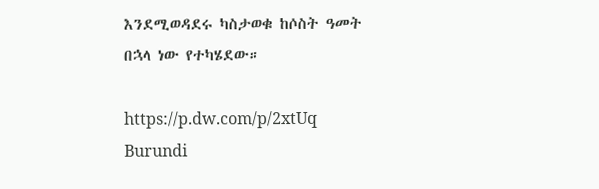እንደሚወዳደሩ ካስታወቁ ከሶስት ዓመት በኋላ ነው የተካሄደው።

https://p.dw.com/p/2xtUq
Burundi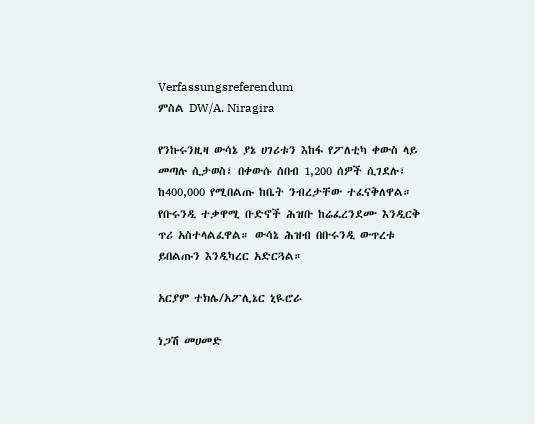Verfassungsreferendum
ምስል DW/A. Niragira

የንኩሩንዚዛ ውሳኔ ያኔ ሀገሪቱን እከፋ የፖለቲካ ቀውስ ላይ መጣሉ ሲታወስ፣ በቀውሱ ሰበብ 1,200 ሰዎች ሲገደሉ፣ ከ400,000 የሚበልጡ ከቤት ንብረታቸው ተፈናቅለዋል። የቡሩንዲ ተቃዋሚ ቡድኖች ሕዝቡ ከሬፈረንደሙ እንዲርቅ ጥሪ አስተላልፈዋል። ውሳኔ ሕዝብ በቡሩንዲ ውጥረቱ ይበልጡን እንዲካረር አድርጓል።

አርያም ተክሌ/አፖሊኔር ኒዪሮራ

ነጋሽ መሀመድ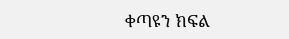ቀጣዩን ክፍል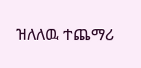ዝለለዉ ተጨማሪ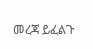መረጃ ይፈልጉ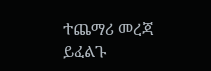ተጨማሪ መረጃ ይፈልጉ